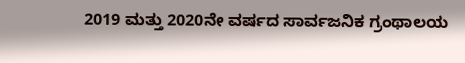2019 ಮತ್ತು 2020ನೇ ವರ್ಷದ ಸಾರ್ವಜನಿಕ ಗ್ರಂಥಾಲಯ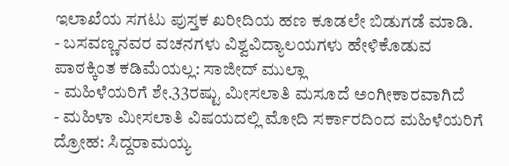ಇಲಾಖೆಯ ಸಗಟು ಪುಸ್ತಕ ಖರೀದಿಯ ಹಣ ಕೂಡಲೇ ಬಿಡುಗಡೆ ಮಾಡಿ.
- ಬಸವಣ್ಣನವರ ವಚನಗಳು ವಿಶ್ವವಿದ್ಯಾಲಯಗಳು ಹೇಳಿಕೊಡುವ ಪಾಠಕ್ಕಿಂತ ಕಡಿಮೆಯಲ್ಲ: ಸಾಜೀದ್ ಮುಲ್ಲಾ
- ಮಹಿಳೆಯರಿಗೆ ಶೇ.33ರಷ್ಟು ಮೀಸಲಾತಿ ಮಸೂದೆ ಅಂಗೀಕಾರವಾಗಿದೆ
- ಮಹಿಳಾ ಮೀಸಲಾತಿ ವಿಷಯದಲ್ಲಿ ಮೋದಿ ಸರ್ಕಾರದಿಂದ ಮಹಿಳೆಯರಿಗೆ ದ್ರೋಹ: ಸಿದ್ದರಾಮಯ್ಯ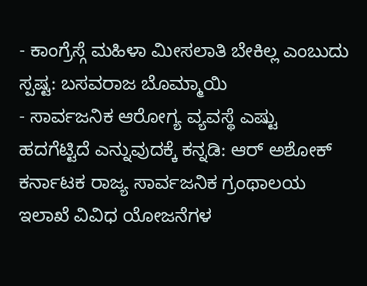- ಕಾಂಗ್ರೆಸ್ಗೆ ಮಹಿಳಾ ಮೀಸಲಾತಿ ಬೇಕಿಲ್ಲ ಎಂಬುದು ಸ್ಪಷ್ಟ: ಬಸವರಾಜ ಬೊಮ್ಮಾಯಿ
- ಸಾರ್ವಜನಿಕ ಆರೋಗ್ಯ ವ್ಯವಸ್ಥೆ ಎಷ್ಟು ಹದಗೆಟ್ಟಿದೆ ಎನ್ನುವುದಕ್ಕೆ ಕನ್ನಡಿ: ಆರ್ ಅಶೋಕ್
ಕರ್ನಾಟಕ ರಾಜ್ಯ ಸಾರ್ವಜನಿಕ ಗ್ರಂಥಾಲಯ ಇಲಾಖೆ ವಿವಿಧ ಯೋಜನೆಗಳ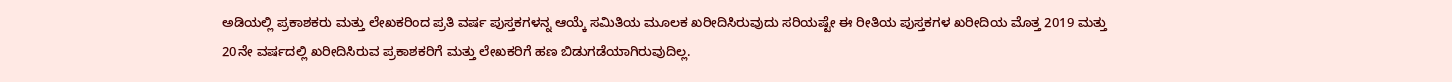ಅಡಿಯಲ್ಲಿ ಪ್ರಕಾಶಕರು ಮತ್ತು ಲೇಖಕರಿಂದ ಪ್ರತಿ ವರ್ಷ ಪುಸ್ತಕಗಳನ್ನ ಆಯ್ಕೆ ಸಮಿತಿಯ ಮೂಲಕ ಖರೀದಿಸಿರುವುದು ಸರಿಯಷ್ಟೇ ಈ ರೀತಿಯ ಪುಸ್ತಕಗಳ ಖರೀದಿಯ ಮೊತ್ತ 2019 ಮತ್ತು 20ನೇ ವರ್ಷದಲ್ಲಿ ಖರೀದಿಸಿರುವ ಪ್ರಕಾಶಕರಿಗೆ ಮತ್ತು ಲೇಖಕರಿಗೆ ಹಣ ಬಿಡುಗಡೆಯಾಗಿರುವುದಿಲ್ಲ.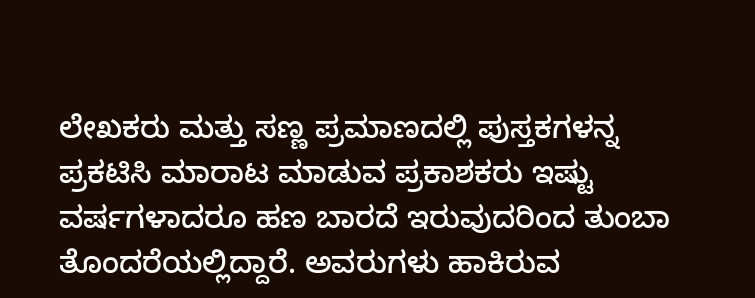ಲೇಖಕರು ಮತ್ತು ಸಣ್ಣ ಪ್ರಮಾಣದಲ್ಲಿ ಪುಸ್ತಕಗಳನ್ನ ಪ್ರಕಟಿಸಿ ಮಾರಾಟ ಮಾಡುವ ಪ್ರಕಾಶಕರು ಇಷ್ಟು ವರ್ಷಗಳಾದರೂ ಹಣ ಬಾರದೆ ಇರುವುದರಿಂದ ತುಂಬಾ ತೊಂದರೆಯಲ್ಲಿದ್ದಾರೆ. ಅವರುಗಳು ಹಾಕಿರುವ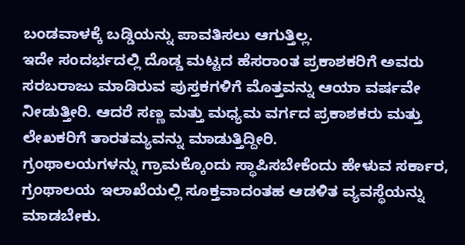ಬಂಡವಾಳಕ್ಕೆ ಬಡ್ಡಿಯನ್ನು ಪಾವತಿಸಲು ಆಗುತ್ತಿಲ್ಲ.
ಇದೇ ಸಂದರ್ಭದಲ್ಲಿ ದೊಡ್ಡ ಮಟ್ಟದ ಹೆಸರಾಂತ ಪ್ರಕಾಶಕರಿಗೆ ಅವರು ಸರಬರಾಜು ಮಾಡಿರುವ ಪುಸ್ತಕಗಳಿಗೆ ಮೊತ್ತವನ್ನು ಆಯಾ ವರ್ಷವೇ ನೀಡುತ್ತೀರಿ. ಆದರೆ ಸಣ್ಣ ಮತ್ತು ಮಧ್ಯಮ ವರ್ಗದ ಪ್ರಕಾಶಕರು ಮತ್ತು ಲೇಖಕರಿಗೆ ತಾರತಮ್ಯವನ್ನು ಮಾಡುತ್ತಿದ್ದೀರಿ.
ಗ್ರಂಥಾಲಯಗಳನ್ನು ಗ್ರಾಮಕ್ಕೊಂದು ಸ್ಥಾಪಿಸಬೇಕೆಂದು ಹೇಳುವ ಸರ್ಕಾರ, ಗ್ರಂಥಾಲಯ ಇಲಾಖೆಯಲ್ಲಿ ಸೂಕ್ತವಾದಂತಹ ಆಡಳಿತ ವ್ಯವಸ್ಥೆಯನ್ನು ಮಾಡಬೇಕು.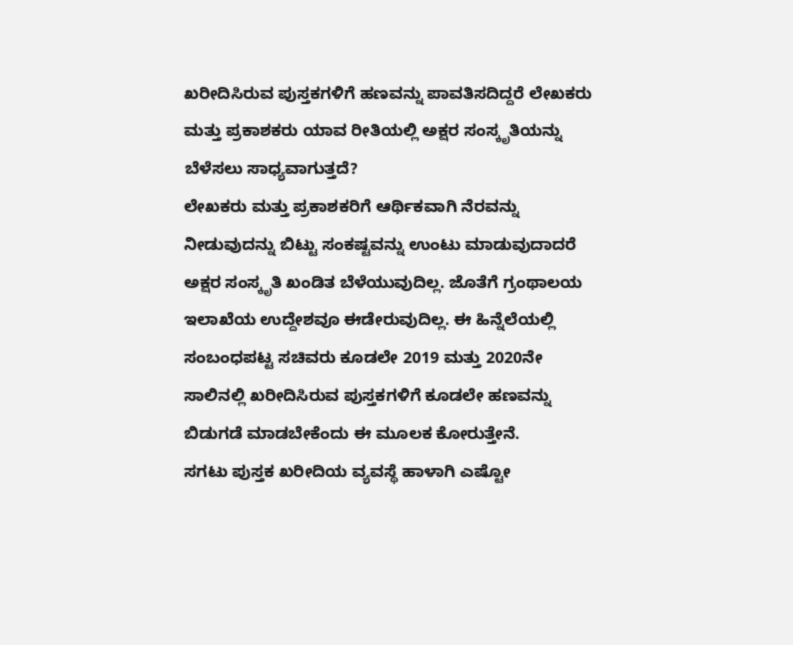ಖರೀದಿಸಿರುವ ಪುಸ್ತಕಗಳಿಗೆ ಹಣವನ್ನು ಪಾವತಿಸದಿದ್ದರೆ ಲೇಖಕರು ಮತ್ತು ಪ್ರಕಾಶಕರು ಯಾವ ರೀತಿಯಲ್ಲಿ ಅಕ್ಷರ ಸಂಸ್ಕೃತಿಯನ್ನು ಬೆಳೆಸಲು ಸಾಧ್ಯವಾಗುತ್ತದೆ?
ಲೇಖಕರು ಮತ್ತು ಪ್ರಕಾಶಕರಿಗೆ ಆರ್ಥಿಕವಾಗಿ ನೆರವನ್ನು ನೀಡುವುದನ್ನು ಬಿಟ್ಟು ಸಂಕಷ್ಟವನ್ನು ಉಂಟು ಮಾಡುವುದಾದರೆ ಅಕ್ಷರ ಸಂಸ್ಕೃತಿ ಖಂಡಿತ ಬೆಳೆಯುವುದಿಲ್ಲ. ಜೊತೆಗೆ ಗ್ರಂಥಾಲಯ ಇಲಾಖೆಯ ಉದ್ದೇಶವೂ ಈಡೇರುವುದಿಲ್ಲ. ಈ ಹಿನ್ನೆಲೆಯಲ್ಲಿ ಸಂಬಂಧಪಟ್ಟ ಸಚಿವರು ಕೂಡಲೇ 2019 ಮತ್ತು 2020ನೇ ಸಾಲಿನಲ್ಲಿ ಖರೀದಿಸಿರುವ ಪುಸ್ತಕಗಳಿಗೆ ಕೂಡಲೇ ಹಣವನ್ನು ಬಿಡುಗಡೆ ಮಾಡಬೇಕೆಂದು ಈ ಮೂಲಕ ಕೋರುತ್ತೇನೆ.
ಸಗಟು ಪುಸ್ತಕ ಖರೀದಿಯ ವ್ಯವಸ್ಥೆ ಹಾಳಾಗಿ ಎಷ್ಟೋ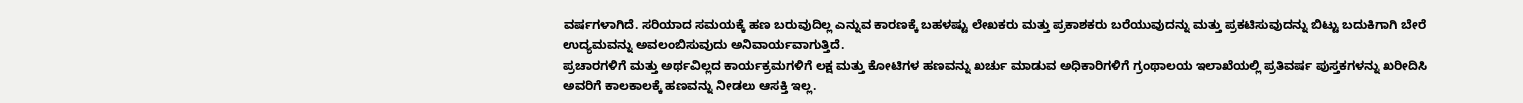ವರ್ಷಗಳಾಗಿದೆ. ಸರಿಯಾದ ಸಮಯಕ್ಕೆ ಹಣ ಬರುವುದಿಲ್ಲ ಎನ್ನುವ ಕಾರಣಕ್ಕೆ ಬಹಳಷ್ಟು ಲೇಖಕರು ಮತ್ತು ಪ್ರಕಾಶಕರು ಬರೆಯುವುದನ್ನು ಮತ್ತು ಪ್ರಕಟಿಸುವುದನ್ನು ಬಿಟ್ಟು ಬದುಕಿಗಾಗಿ ಬೇರೆ ಉದ್ಯಮವನ್ನು ಅವಲಂಬಿಸುವುದು ಅನಿವಾರ್ಯವಾಗುತ್ತಿದೆ.
ಪ್ರಚಾರಗಳಿಗೆ ಮತ್ತು ಅರ್ಥವಿಲ್ಲದ ಕಾರ್ಯಕ್ರಮಗಳಿಗೆ ಲಕ್ಷ ಮತ್ತು ಕೋಟಿಗಳ ಹಣವನ್ನು ಖರ್ಚು ಮಾಡುವ ಅಧಿಕಾರಿಗಳಿಗೆ ಗ್ರಂಥಾಲಯ ಇಲಾಖೆಯಲ್ಲಿ ಪ್ರತಿವರ್ಷ ಪುಸ್ತಕಗಳನ್ನು ಖರೀದಿಸಿ ಅವರಿಗೆ ಕಾಲಕಾಲಕ್ಕೆ ಹಣವನ್ನು ನೀಡಲು ಆಸಕ್ತಿ ಇಲ್ಲ.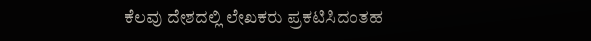ಕೆಲವು ದೇಶದಲ್ಲಿ ಲೇಖಕರು ಪ್ರಕಟಿಸಿದಂತಹ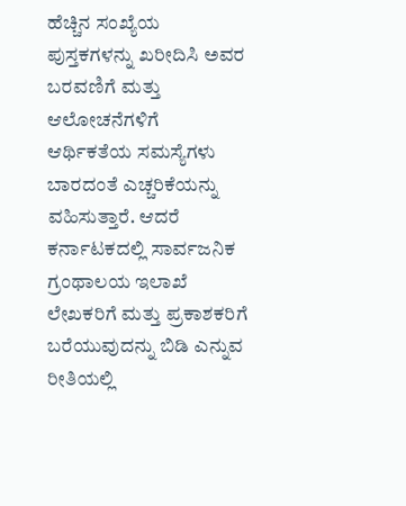ಹೆಚ್ಚಿನ ಸಂಖ್ಯೆಯ ಪುಸ್ತಕಗಳನ್ನು ಖರೀದಿಸಿ ಅವರ ಬರವಣಿಗೆ ಮತ್ತು ಆಲೋಚನೆಗಳಿಗೆ ಆರ್ಥಿಕತೆಯ ಸಮಸ್ಯೆಗಳು ಬಾರದಂತೆ ಎಚ್ಚರಿಕೆಯನ್ನು ವಹಿಸುತ್ತಾರೆ. ಆದರೆ ಕರ್ನಾಟಕದಲ್ಲಿ ಸಾರ್ವಜನಿಕ ಗ್ರಂಥಾಲಯ ಇಲಾಖೆ ಲೇಖಕರಿಗೆ ಮತ್ತು ಪ್ರಕಾಶಕರಿಗೆ ಬರೆಯುವುದನ್ನು ಬಿಡಿ ಎನ್ನುವ ರೀತಿಯಲ್ಲಿ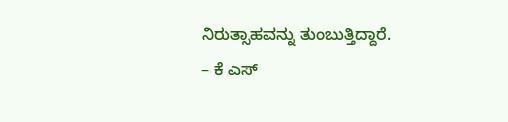ನಿರುತ್ಸಾಹವನ್ನು ತುಂಬುತ್ತಿದ್ದಾರೆ.
– ಕೆ ಎಸ್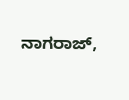ನಾಗರಾಜ್,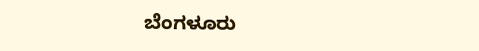ಬೆಂಗಳೂರು